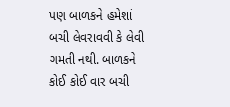પણ બાળકને હમેશાં બચી લેવરાવવી કે લેવી ગમતી નથી. બાળકને કોઈ કોઈ વાર બચી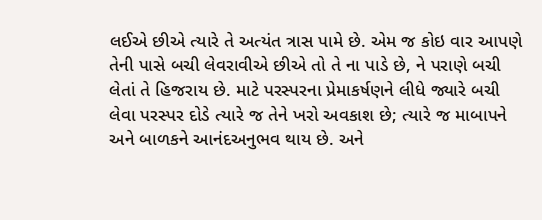લઈએ છીએ ત્યારે તે અત્યંત ત્રાસ પામે છે. એમ જ કોઇ વાર આપણે તેની પાસે બચી લેવરાવીએ છીએ તો તે ના પાડે છે, ને પરાણે બચી લેતાં તે હિજરાય છે. માટે પરસ્પરના પ્રેમાકર્ષણને લીધે જ્યારે બચી લેવા પરસ્પર દોડે ત્યારે જ તેને ખરો અવકાશ છે; ત્યારે જ માબાપને અને બાળકને આનંદઅનુભવ થાય છે. અને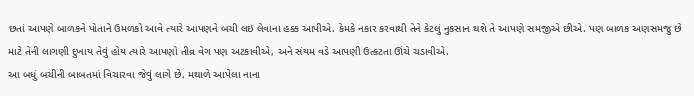છતાં આપણે બાળકને પોતાને ઉમળકો આવે ત્યારે આપણને બચી લઇ લેવાના હક્ક આપીએ. કેમકે નકાર કરવાથી તેને કેટલું નુકસાન થશે તે આપણે સમજીએ છીએ. પણ બાળક અણસમજુ છે માટે તેની લાગણી દુખાય તેવું હોય ત્યારે આપણો તીવ્ર વેગ પણ અટકાવીએ, અને સંયમ વડે આપણી ઉત્કટતા ઊંચે ચડાવીએ.
આ બધું બચીની બાબતમાં વિચારવા જેવું લાગે છે. મથાળે આપેલા નાના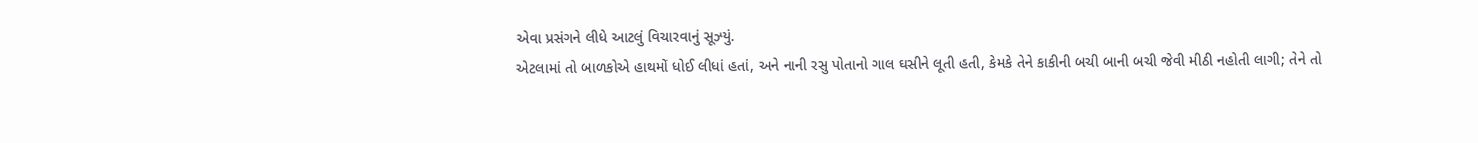એવા પ્રસંગને લીધે આટલું વિચારવાનું સૂઝ્યું.
એટલામાં તો બાળકોએ હાથમોં ધોઈ લીધાં હતાં, અને નાની રસુ પોતાનો ગાલ ઘસીને લૂતી હતી, કેમકે તેને કાકીની બચી બાની બચી જેવી મીઠી નહોતી લાગી; તેને તો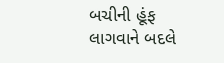બચીની હૂંફ લાગવાને બદલે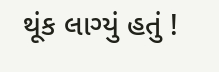થૂંક લાગ્યું હતું !